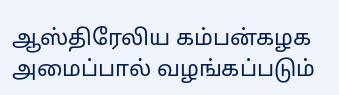ஆஸ்திரேலிய கம்பன்கழக அமைப்பால் வழங்கப்படும்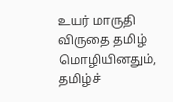உயர் மாருதி விருதை தமிழ் மொழியினதும், தமிழ்ச்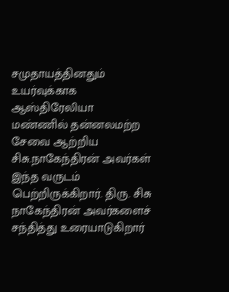சமுதாயத்தினதும் உயர்வுக்காக ஆஸ்திரேலியா மண்ணில் தன்னலமற்ற சேவை ஆற்றிய சிசு.நாகேந்திரன் அவர்கள் இந்த வருடம் பெற்றிருக்கிறார். திரு. சிசு நாகேந்திரன் அவர்களைச் சந்தித்து உரையாடுகிறார்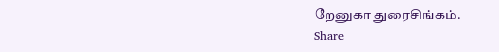றேனுகா துரைசிங்கம்.
Share